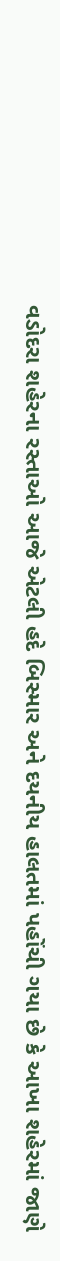વડોદરા શહેરના રસ્તાઓ આજે એટલી હદે બિસ્માર અને દયનીય હાલતમાં પહોંચી ગયા છે કે આખા શહેરમાં જાણે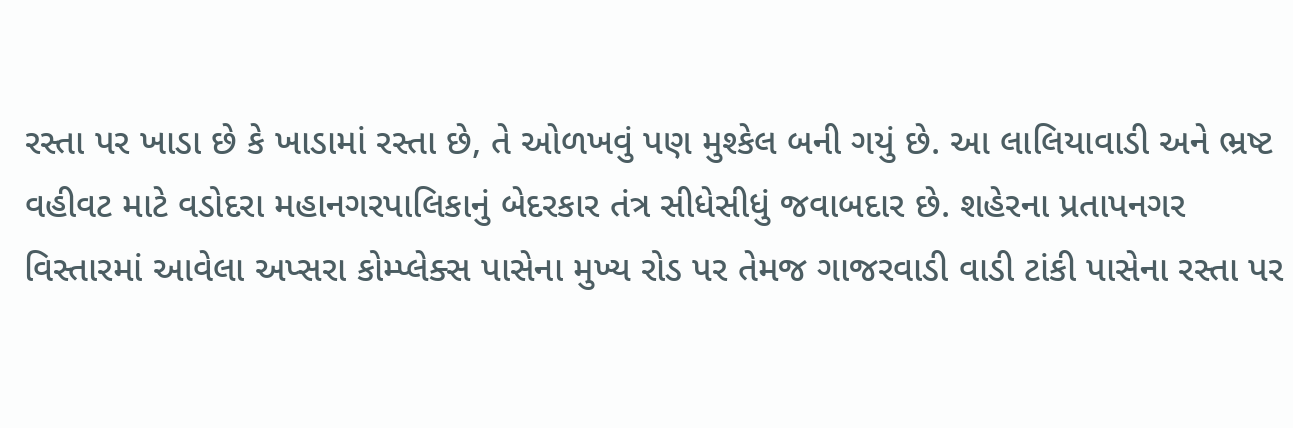રસ્તા પર ખાડા છે કે ખાડામાં રસ્તા છે, તે ઓળખવું પણ મુશ્કેલ બની ગયું છે. આ લાલિયાવાડી અને ભ્રષ્ટ વહીવટ માટે વડોદરા મહાનગરપાલિકાનું બેદરકાર તંત્ર સીધેસીધું જવાબદાર છે. શહેરના પ્રતાપનગર વિસ્તારમાં આવેલા અપ્સરા કોમ્પ્લેક્સ પાસેના મુખ્ય રોડ પર તેમજ ગાજરવાડી વાડી ટાંકી પાસેના રસ્તા પર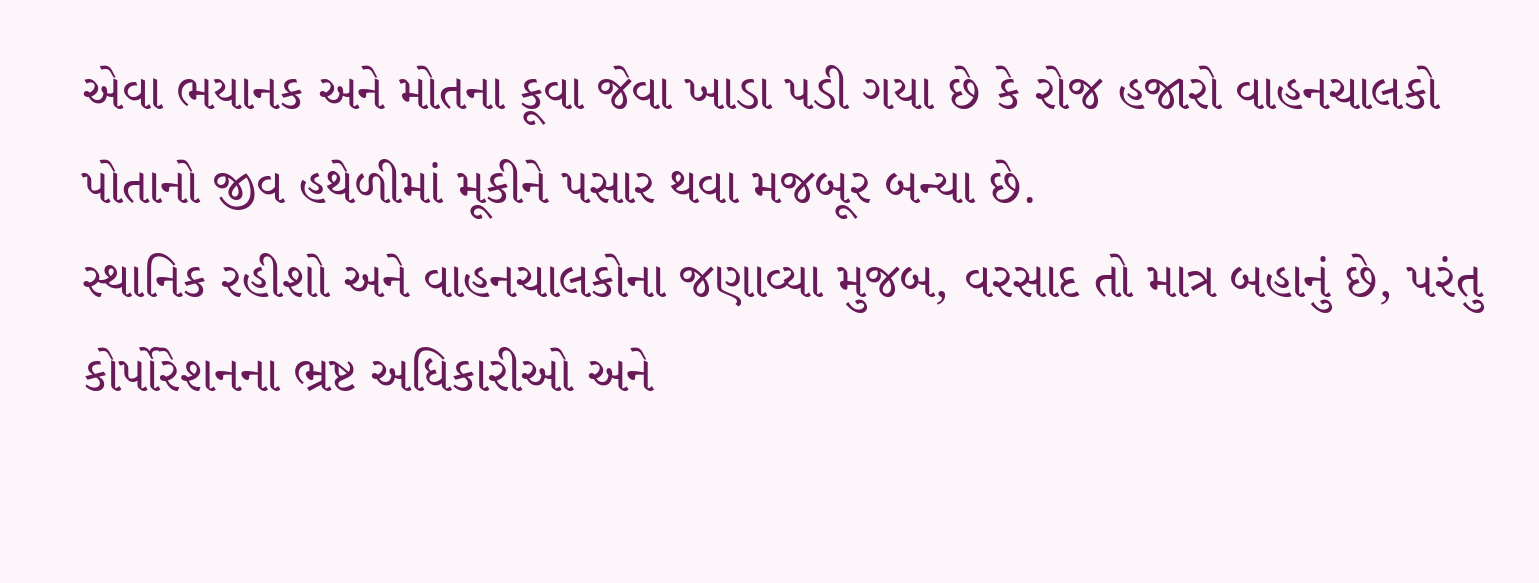એવા ભયાનક અને મોતના કૂવા જેવા ખાડા પડી ગયા છે કે રોજ હજારો વાહનચાલકો પોતાનો જીવ હથેળીમાં મૂકીને પસાર થવા મજબૂર બન્યા છે.
સ્થાનિક રહીશો અને વાહનચાલકોના જણાવ્યા મુજબ, વરસાદ તો માત્ર બહાનું છે, પરંતુ કોર્પોરેશનના ભ્રષ્ટ અધિકારીઓ અને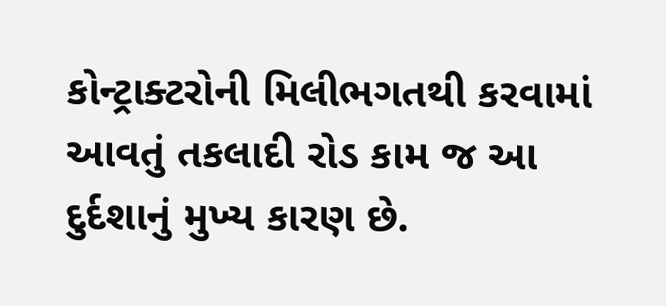કોન્ટ્રાક્ટરોની મિલીભગતથી કરવામાં આવતું તકલાદી રોડ કામ જ આ દુર્દશાનું મુખ્ય કારણ છે.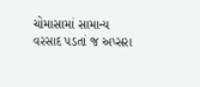ચોમાસામાં સામાન્ય વરસાદ પડતાં જ અપ્સરા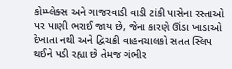કોમ્પ્લેક્સ અને ગાજરવાડી વાડી ટાંકી પાસેના રસ્તાઓ પર પાણી ભરાઈ જાય છે, જેના કારણે ઊંડા ખાડાઓ દેખાતા નથી અને દ્વિચક્રી વાહનચાલકો સતત સ્લિપ થઈને પડી રહ્યા છે તેમજ ગંભીર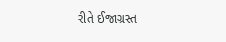રીતે ઈજાગ્રસ્ત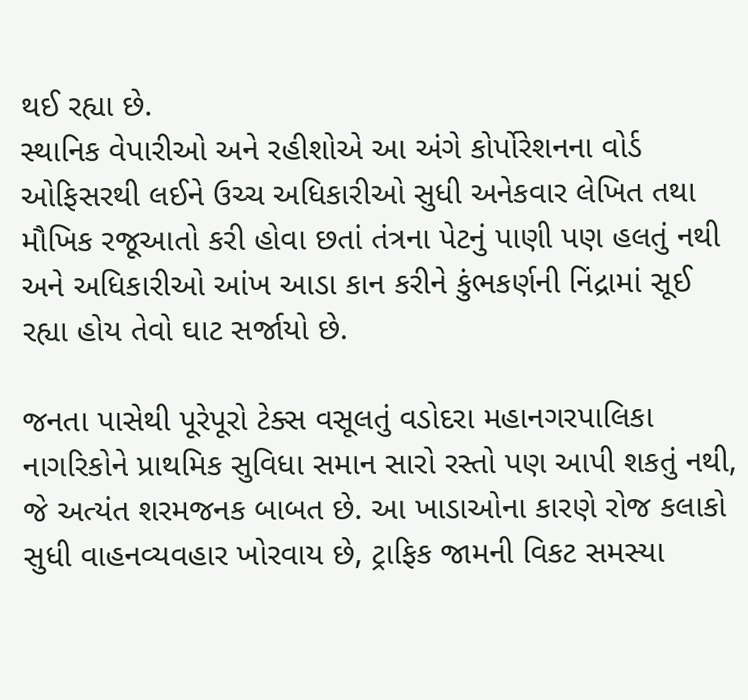થઈ રહ્યા છે.
સ્થાનિક વેપારીઓ અને રહીશોએ આ અંગે કોર્પોરેશનના વોર્ડ ઓફિસરથી લઈને ઉચ્ચ અધિકારીઓ સુધી અનેકવાર લેખિત તથા મૌખિક રજૂઆતો કરી હોવા છતાં તંત્રના પેટનું પાણી પણ હલતું નથી અને અધિકારીઓ આંખ આડા કાન કરીને કુંભકર્ણની નિંદ્રામાં સૂઈ રહ્યા હોય તેવો ઘાટ સર્જાયો છે.

જનતા પાસેથી પૂરેપૂરો ટેક્સ વસૂલતું વડોદરા મહાનગરપાલિકા નાગરિકોને પ્રાથમિક સુવિધા સમાન સારો રસ્તો પણ આપી શકતું નથી, જે અત્યંત શરમજનક બાબત છે. આ ખાડાઓના કારણે રોજ કલાકો સુધી વાહનવ્યવહાર ખોરવાય છે, ટ્રાફિક જામની વિકટ સમસ્યા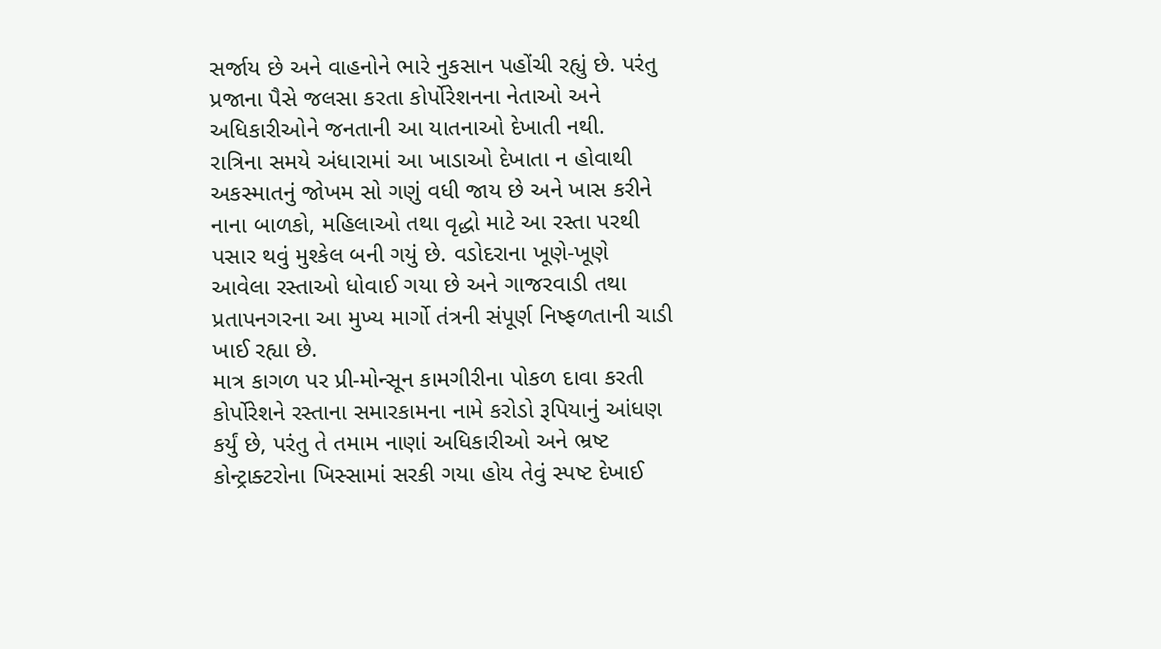સર્જાય છે અને વાહનોને ભારે નુકસાન પહોંચી રહ્યું છે. પરંતુ પ્રજાના પૈસે જલસા કરતા કોર્પોરેશનના નેતાઓ અને અધિકારીઓને જનતાની આ યાતનાઓ દેખાતી નથી.
રાત્રિના સમયે અંધારામાં આ ખાડાઓ દેખાતા ન હોવાથી અકસ્માતનું જોખમ સો ગણું વધી જાય છે અને ખાસ કરીને નાના બાળકો, મહિલાઓ તથા વૃદ્ધો માટે આ રસ્તા પરથી પસાર થવું મુશ્કેલ બની ગયું છે. વડોદરાના ખૂણે-ખૂણે આવેલા રસ્તાઓ ધોવાઈ ગયા છે અને ગાજરવાડી તથા પ્રતાપનગરના આ મુખ્ય માર્ગો તંત્રની સંપૂર્ણ નિષ્ફળતાની ચાડી ખાઈ રહ્યા છે.
માત્ર કાગળ પર પ્રી-મોન્સૂન કામગીરીના પોકળ દાવા કરતી કોર્પોરેશને રસ્તાના સમારકામના નામે કરોડો રૂપિયાનું આંધણ કર્યું છે, પરંતુ તે તમામ નાણાં અધિકારીઓ અને ભ્રષ્ટ કોન્ટ્રાક્ટરોના ખિસ્સામાં સરકી ગયા હોય તેવું સ્પષ્ટ દેખાઈ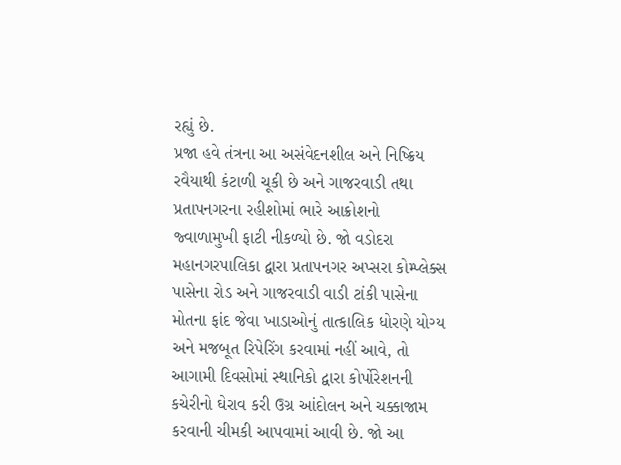રહ્યું છે.
પ્રજા હવે તંત્રના આ અસંવેદનશીલ અને નિષ્ક્રિય રવૈયાથી કંટાળી ચૂકી છે અને ગાજરવાડી તથા પ્રતાપનગરના રહીશોમાં ભારે આક્રોશનો જ્વાળામુખી ફાટી નીકળ્યો છે. જો વડોદરા મહાનગરપાલિકા દ્વારા પ્રતાપનગર અપ્સરા કોમ્પ્લેક્સ પાસેના રોડ અને ગાજરવાડી વાડી ટાંકી પાસેના મોતના ફાંદ જેવા ખાડાઓનું તાત્કાલિક ધોરણે યોગ્ય અને મજબૂત રિપેરિંગ કરવામાં નહીં આવે, તો આગામી દિવસોમાં સ્થાનિકો દ્વારા કોર્પોરેશનની કચેરીનો ઘેરાવ કરી ઉગ્ર આંદોલન અને ચક્કાજામ કરવાની ચીમકી આપવામાં આવી છે. જો આ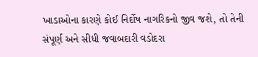ખાડાઓના કારણે કોઈ નિર્દોષ નાગરિકનો જીવ જશે, તો તેની સંપૂર્ણ અને સીધી જવાબદારી વડોદરા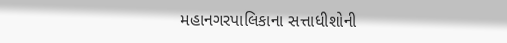મહાનગરપાલિકાના સત્તાધીશોની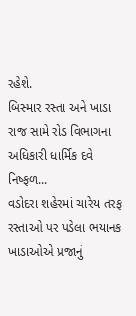રહેશે.
બિસ્માર રસ્તા અને ખાડા રાજ સામે રોડ વિભાગના અધિકારી ધાર્મિક દવે નિષ્ફળ...
વડોદરા શહેરમાં ચારેય તરફ રસ્તાઓ પર પડેલા ભયાનક ખાડાઓએ પ્રજાનું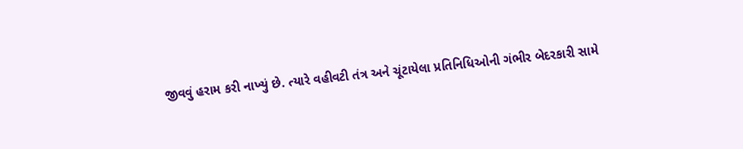જીવવું હરામ કરી નાખ્યું છે. ત્યારે વહીવટી તંત્ર અને ચૂંટાયેલા પ્રતિનિધિઓની ગંભીર બેદરકારી સામે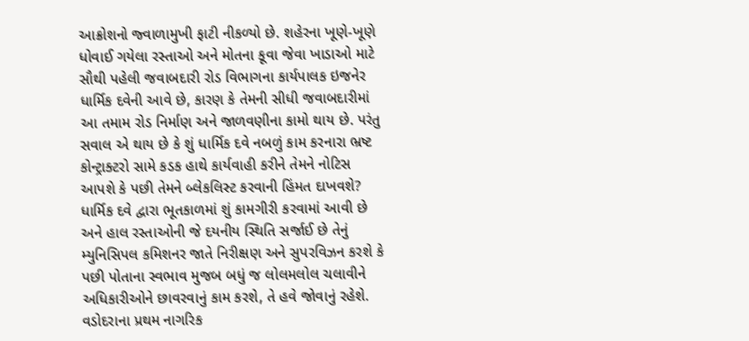આક્રોશનો જ્વાળામુખી ફાટી નીકળ્યો છે. શહેરના ખૂણે-ખૂણે ધોવાઈ ગયેલા રસ્તાઓ અને મોતના કૂવા જેવા ખાડાઓ માટે સૌથી પહેલી જવાબદારી રોડ વિભાગના કાર્યપાલક ઇજનેર ધાર્મિક દવેની આવે છે, કારણ કે તેમની સીધી જવાબદારીમાં આ તમામ રોડ નિર્માણ અને જાળવણીના કામો થાય છે. પરંતુ સવાલ એ થાય છે કે શું ધાર્મિક દવે નબળું કામ કરનારા ભ્રષ્ટ કોન્ટ્રાક્ટરો સામે કડક હાથે કાર્યવાહી કરીને તેમને નોટિસ આપશે કે પછી તેમને બ્લેકલિસ્ટ કરવાની હિંમત દાખવશે?
ધાર્મિક દવે દ્વારા ભૂતકાળમાં શું કામગીરી કરવામાં આવી છે અને હાલ રસ્તાઓની જે દયનીય સ્થિતિ સર્જાઈ છે તેનું મ્યુનિસિપલ કમિશનર જાતે નિરીક્ષણ અને સુપરવિઝન કરશે કે પછી પોતાના સ્વભાવ મુજબ બધું જ લોલમલોલ ચલાવીને અધિકારીઓને છાવરવાનું કામ કરશે, તે હવે જોવાનું રહેશે.
વડોદરાના પ્રથમ નાગરિક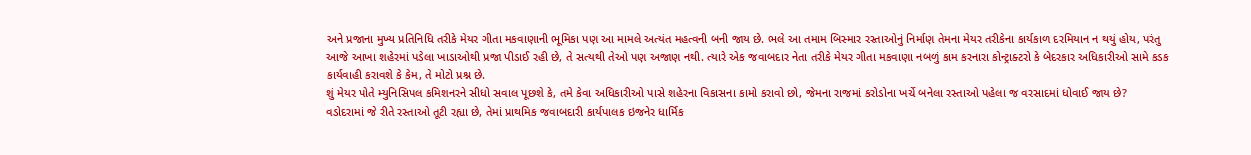અને પ્રજાના મુખ્ય પ્રતિનિધિ તરીકે મેયર ગીતા મકવાણાની ભૂમિકા પણ આ મામલે અત્યંત મહત્વની બની જાય છે. ભલે આ તમામ બિસ્માર રસ્તાઓનું નિર્માણ તેમના મેયર તરીકેના કાર્યકાળ દરમિયાન ન થયું હોય, પરંતુ આજે આખા શહેરમાં પડેલા ખાડાઓથી પ્રજા પીડાઈ રહી છે, તે સત્યથી તેઓ પણ અજાણ નથી. ત્યારે એક જવાબદાર નેતા તરીકે મેયર ગીતા મકવાણા નબળું કામ કરનારા કોન્ટ્રાક્ટરો કે બેદરકાર અધિકારીઓ સામે કડક કાર્યવાહી કરાવશે કે કેમ, તે મોટો પ્રશ્ન છે.
શું મેયર પોતે મ્યુનિસિપલ કમિશનરને સીધો સવાલ પૂછશે કે, તમે કેવા અધિકારીઓ પાસે શહેરના વિકાસના કામો કરાવો છો, જેમના રાજમાં કરોડોના ખર્ચે બનેલા રસ્તાઓ પહેલા જ વરસાદમાં ધોવાઈ જાય છે?
વડોદરામાં જે રીતે રસ્તાઓ તૂટી રહ્યા છે, તેમાં પ્રાથમિક જવાબદારી કાર્યપાલક ઇજનેર ધાર્મિક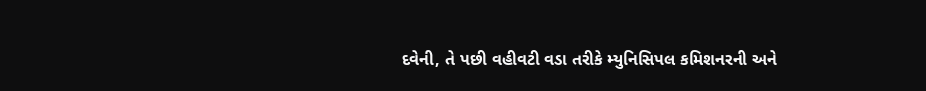દવેની, તે પછી વહીવટી વડા તરીકે મ્યુનિસિપલ કમિશનરની અને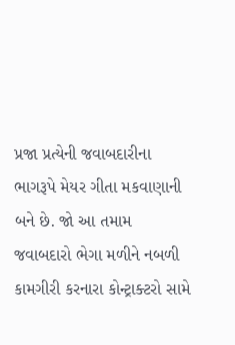પ્રજા પ્રત્યેની જવાબદારીના ભાગરૂપે મેયર ગીતા મકવાણાની બને છે. જો આ તમામ જવાબદારો ભેગા મળીને નબળી કામગીરી કરનારા કોન્ટ્રાક્ટરો સામે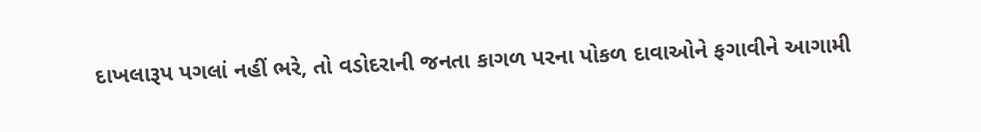દાખલારૂપ પગલાં નહીં ભરે, તો વડોદરાની જનતા કાગળ પરના પોકળ દાવાઓને ફગાવીને આગામી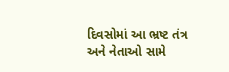દિવસોમાં આ ભ્રષ્ટ તંત્ર અને નેતાઓ સામે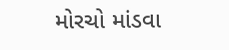મોરચો માંડવા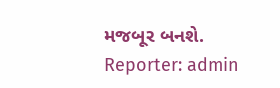મજબૂર બનશે.
Reporter: admin